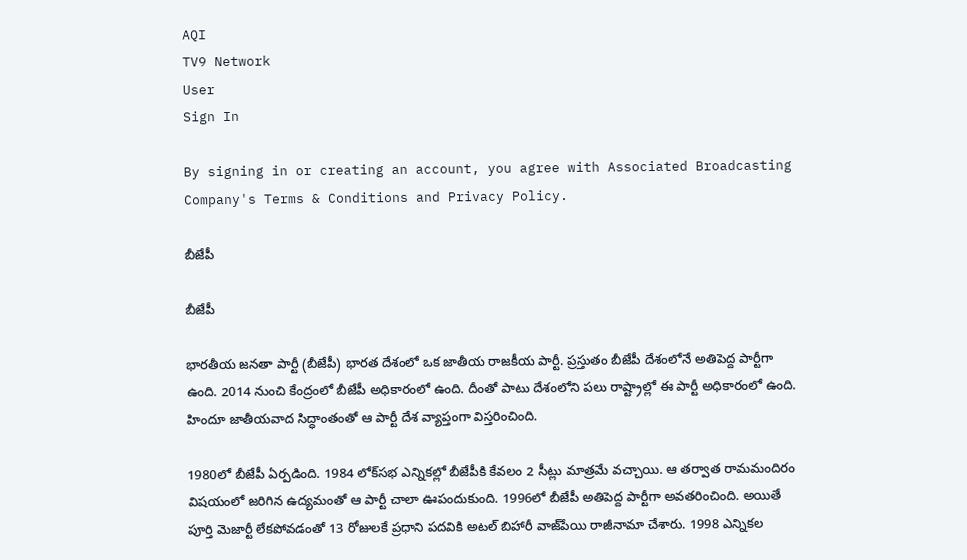AQI
TV9 Network
User
Sign In

By signing in or creating an account, you agree with Associated Broadcasting Company's Terms & Conditions and Privacy Policy.

బీజేపీ

బీజేపీ

భారతీయ జనతా పార్టీ (బీజేపీ) భారత దేశంలో ఒక జాతీయ రాజకీయ పార్టీ. ప్రస్తుతం బీజేపీ దేశంలోనే అతిపెద్ద పార్టీగా ఉంది. 2014 నుంచి కేంద్రంలో బీజేపీ అధికారంలో ఉంది. దీంతో పాటు దేశంలోని పలు రాష్ట్రాల్లో ఈ పార్టీ అధికారంలో ఉంది. హిందూ జాతీయవాద సిద్ధాంతంతో ఆ పార్టీ దేశ వ్యాప్తంగా విస్తరించింది.

1980లో బీజేపీ ఏర్పడింది. 1984 లోక్‌సభ ఎన్నికల్లో బీజేపీకి కేవలం 2 సీట్లు మాత్రమే వచ్చాయి. ఆ తర్వాత రామమందిరం విషయంలో జరిగిన ఉద్యమంతో ఆ పార్టీ చాలా ఊపందుకుంది. 1996లో బీజేపీ అతిపెద్ద పార్టీగా అవతరించింది. అయితే పూర్తి మెజార్టీ లేకపోవడంతో 13 రోజులకే ప్రధాని పదవికి అటల్ బిహారీ వాజ్‌పేయి రాజీనామా చేశారు. 1998 ఎన్నికల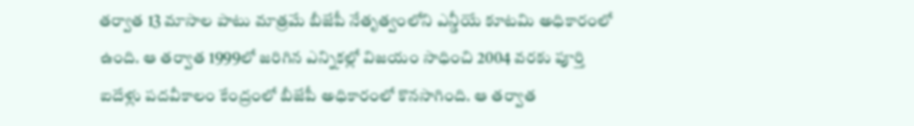తర్వాత 13 మాసాల పాటు మాత్రమే బీజేపీ నేతృత్వంలోని ఎన్డీయే కూటమి అధికారంలో ఉంది. ఆ తర్వాత 1999లో జరిగిన ఎన్నికల్లో విజయం సాధించి 2004 వరకు పూర్తి ఐదేళ్లు పదవీకాలం కేంద్రంలో బీజేపీ అధికారంలో కొనసాగింది. ఆ తర్వాత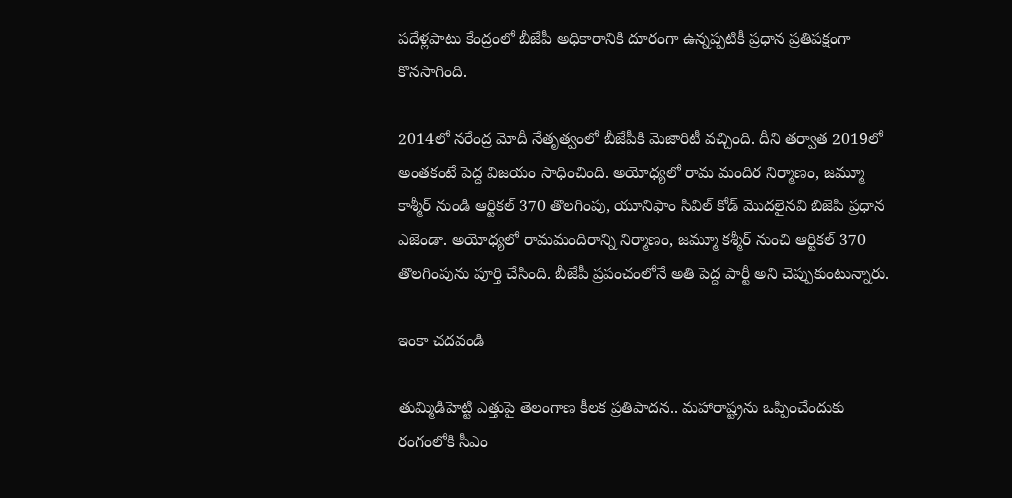పదేళ్లపాటు కేంద్రంలో బీజేపీ అధికారానికి దూరంగా ఉన్నప్పటికీ ప్రధాన ప్రతిపక్షంగా కొనసాగింది.

2014లో నరేంద్ర మోదీ నేతృత్వంలో బీజేపీకి మెజారిటీ వచ్చింది. దీని తర్వాత 2019లో అంతకంటే పెద్ద విజయం సాధించింది. అయోధ్యలో రామ మందిర నిర్మాణం, జమ్మూ కాశ్మీర్ నుండి ఆర్టికల్ 370 తొలగింపు, యూనిఫాం సివిల్ కోడ్ మొదలైనవి బిజెపి ప్రధాన ఎజెండా. అయోధ్యలో రామమందిరాన్ని నిర్మాణం, జమ్మూ కశ్మీర్ నుంచి ఆర్టికల్ 370 తొలగింపును పూర్తి చేసింది. బీజేపీ ప్రపంచంలోనే అతి పెద్ద పార్టీ అని చెప్పుకుంటున్నారు.

ఇంకా చదవండి

తుమ్మిడిహెట్టి ఎత్తుపై తెలంగాణ కీలక ప్రతిపాదన.. మహారాష్ట్రను ఒప్పించేందుకు రంగంలోకి సీఎం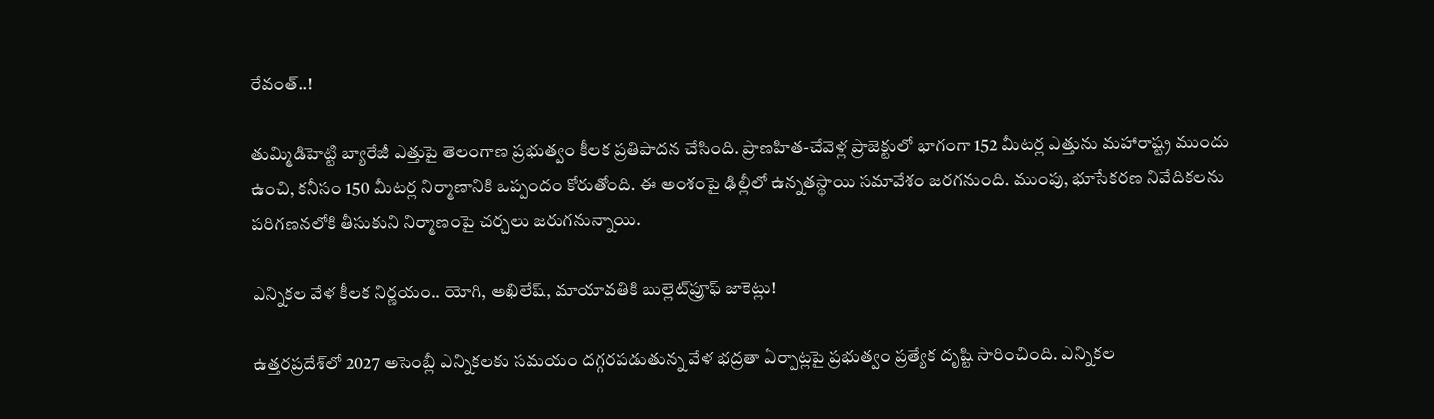రేవంత్..!

తుమ్మిడిహెట్టి బ్యారేజీ ఎత్తుపై తెలంగాణ ప్రభుత్వం కీలక ప్రతిపాదన చేసింది. ప్రాణహిత-చేవెళ్ల ప్రాజెక్టులో భాగంగా 152 మీటర్ల ఎత్తును మహారాష్ట్ర ముందు ఉంచి, కనీసం 150 మీటర్ల నిర్మాణానికి ఒప్పందం కోరుతోంది. ఈ అంశంపై ఢిల్లీలో ఉన్నతస్థాయి సమావేశం జరగనుంది. ముంపు, భూసేకరణ నివేదికలను పరిగణనలోకి తీసుకుని నిర్మాణంపై చర్చలు జరుగనున్నాయి.

ఎన్నికల వేళ కీలక నిర్ణయం.. యోగి, అఖిలేష్, మాయావతికి బుల్లెట్‌ప్రూఫ్ జాకెట్లు!

ఉత్తరప్రదేశ్‌లో 2027 అసెంబ్లీ ఎన్నికలకు సమయం దగ్గరపడుతున్న వేళ భద్రతా ఏర్పాట్లపై ప్రభుత్వం ప్రత్యేక దృష్టి సారించింది. ఎన్నికల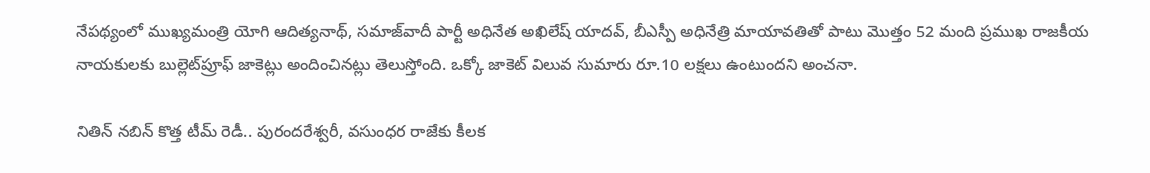నేపథ్యంలో ముఖ్యమంత్రి యోగి ఆదిత్యనాథ్, సమాజ్‌వాదీ పార్టీ అధినేత అఖిలేష్ యాదవ్, బీఎస్పీ అధినేత్రి మాయావతితో పాటు మొత్తం 52 మంది ప్రముఖ రాజకీయ నాయకులకు బుల్లెట్‌ప్రూఫ్ జాకెట్లు అందించినట్లు తెలుస్తోంది. ఒక్కో జాకెట్ విలువ సుమారు రూ.10 లక్షలు ఉంటుందని అంచనా.

నితిన్ నబిన్ కొత్త టీమ్ రెడీ.. పురందరేశ్వరీ, వసుంధర రాజేకు కీలక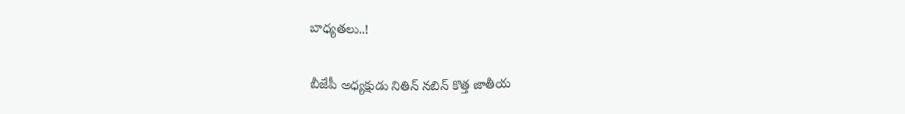బాధ్యతలు..!

బీజేపీ అధ్యక్షుడు నితిన్ నబిన్ కొత్త జాతీయ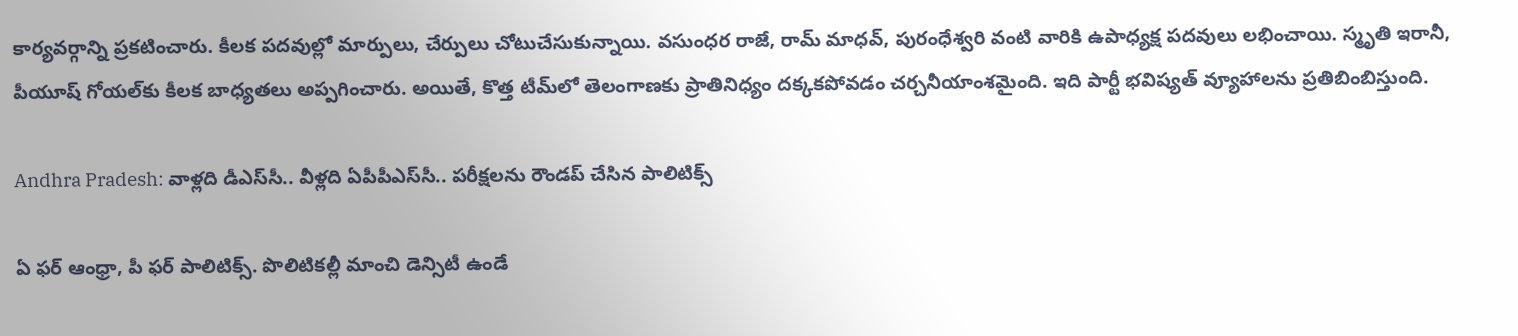కార్యవర్గాన్ని ప్రకటించారు. కీలక పదవుల్లో మార్పులు, చేర్పులు చోటుచేసుకున్నాయి. వసుంధర రాజే, రామ్ మాధవ్, పురంధేశ్వరి వంటి వారికి ఉపాధ్యక్ష పదవులు లభించాయి. స్మృతి ఇరానీ, పీయూష్ గోయల్‌కు కీలక బాధ్యతలు అప్పగించారు. అయితే, కొత్త టీమ్‌లో తెలంగాణకు ప్రాతినిధ్యం దక్కకపోవడం చర్చనీయాంశమైంది. ఇది పార్టీ భవిష్యత్ వ్యూహాలను ప్రతిబింబిస్తుంది.

Andhra Pradesh: వాళ్లది డీఎస్‌సీ.. వీళ్లది ఏపీపీఎస్‌సీ.. పరీక్షలను రౌండప్ చేసిన పాలిటిక్స్

ఏ ఫర్ ఆంధ్రా, పీ ఫర్ పాలిటిక్స్. పొలిటికల్లీ మాంచి డెన్సిటీ ఉండే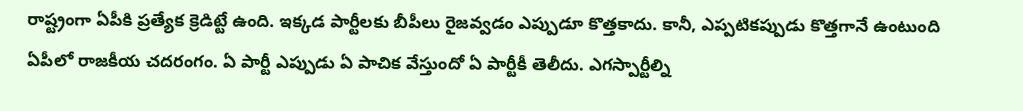రాష్ట్రంగా ఏపీకి ప్రత్యేక క్రెడిట్టే ఉంది. ఇక్కడ పార్టీలకు బీపీలు రైజవ్వడం ఎప్పుడూ కొత్తకాదు. కానీ, ఎప్పటికప్పుడు కొత్తగానే ఉంటుంది ఏపీలో రాజకీయ చదరంగం. ఏ పార్టీ ఎప్పుడు ఏ పాచిక వేస్తుందో ఏ పార్టీకీ తెలీదు. ఎగస్పార్టీల్ని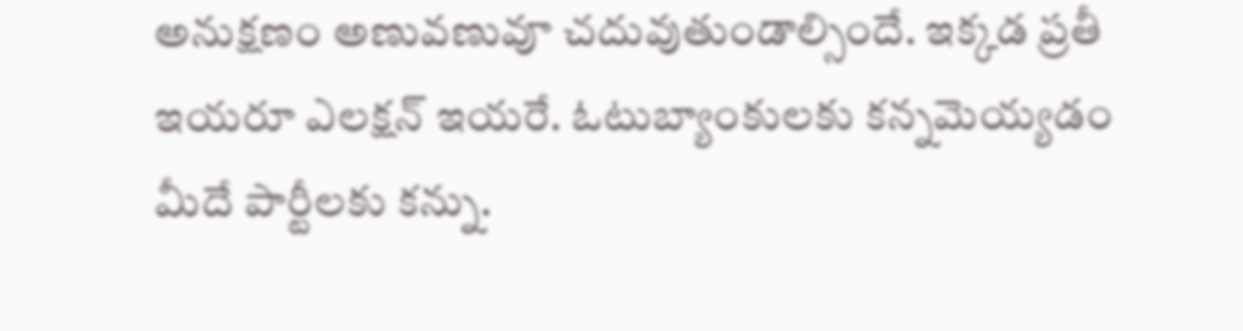అనుక్షణం అణువణువూ చదువుతుండాల్సిందే. ఇక్కడ ప్రతీ ఇయరూ ఎలక్షన్ ఇయరే. ఓటుబ్యాంకులకు కన్నమెయ్యడం మీదే పార్టీలకు కన్ను.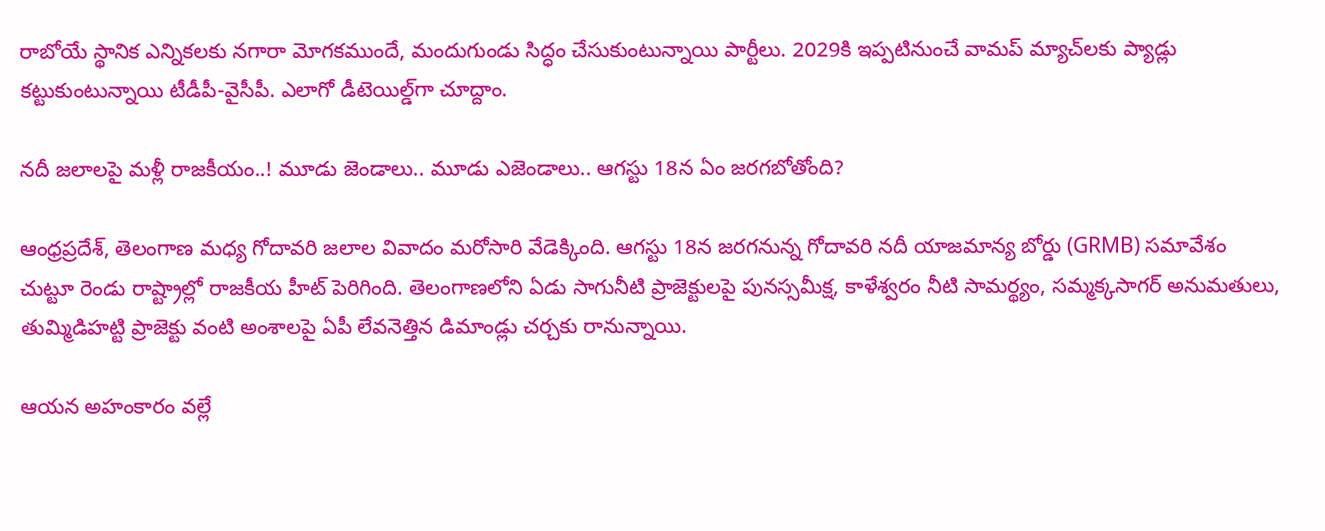రాబోయే స్థానిక ఎన్నికలకు నగారా మోగకముందే, మందుగుండు సిద్ధం చేసుకుంటున్నాయి పార్టీలు. 2029కి ఇప్పటినుంచే వామప్ మ్యాచ్‌లకు ప్యాడ్లు కట్టుకుంటున్నాయి టీడీపీ-వైసీపీ. ఎలాగో డీటెయిల్డ్‌గా చూద్దాం.

నదీ జలాలపై మళ్లీ రాజకీయం..! మూడు జెండాలు.. మూడు ఎజెండాలు.. ఆగస్టు 18న ఏం జరగబోతోంది?

ఆంధ్రప్రదేశ్, తెలంగాణ మధ్య గోదావరి జలాల వివాదం మరోసారి వేడెక్కింది. ఆగస్టు 18న జరగనున్న గోదావరి నదీ యాజమాన్య బోర్డు (GRMB) సమావేశం చుట్టూ రెండు రాష్ట్రాల్లో రాజకీయ హీట్ పెరిగింది. తెలంగాణలోని ఏడు సాగునీటి ప్రాజెక్టులపై పునస్సమీక్ష, కాళేశ్వరం నీటి సామర్థ్యం, సమ్మక్కసాగర్ అనుమతులు, తుమ్మిడిహట్టి ప్రాజెక్టు వంటి అంశాలపై ఏపీ లేవనెత్తిన డిమాండ్లు చర్చకు రానున్నాయి.

ఆయన అహంకారం వల్లే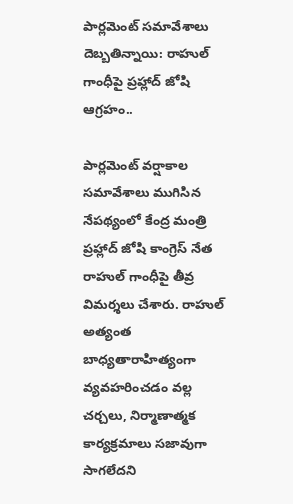పార్లమెంట్ సమావేశాలు దెబ్బతిన్నాయి: రాహుల్‌ గాంధీపై ప్రహ్లాద్ జోషి ఆగ్రహం..

పార్లమెంట్‌ వర్షాకాల సమావేశాలు ముగిసిన నేపథ్యంలో కేంద్ర మంత్రి ప్రహ్లాద్‌ జోషి కాంగ్రెస్‌ నేత రాహుల్‌ గాంధీపై తీవ్ర విమర్శలు చేశారు. రాహుల్‌ అత్యంత బాధ్యతారాహిత్యంగా వ్యవహరించడం వల్ల చర్చలు, నిర్మాణాత్మక కార్యక్రమాలు సజావుగా సాగలేదని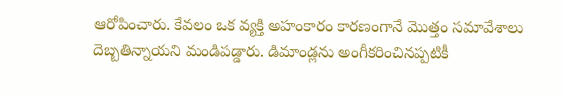ఆరోపించారు. కేవలం ఒక వ్యక్తి అహంకారం కారణంగానే మొత్తం సమావేశాలు దెబ్బతిన్నాయని మండిపడ్డారు. డిమాండ్లను అంగీకరించినప్పటికీ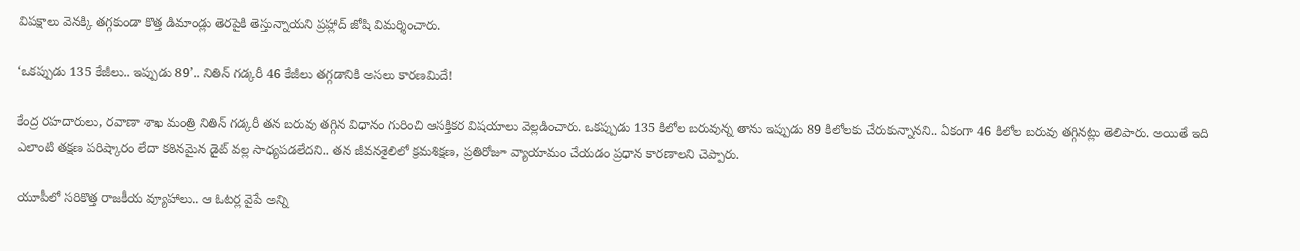విపక్షాలు వెనక్కి తగ్గకుండా కొత్త డిమాండ్లు తెరపైకి తెస్తున్నాయని ప్రహ్లాద్‌ జోషి విమర్శించారు.

‘ఒకప్పుడు 135 కేజీలు.. ఇప్పుడు 89’.. నితిన్ గడ్కరీ 46 కేజీలు తగ్గడానికి అసలు కారణమిదే!

కేంద్ర రహదారులు, రవాణా శాఖ మంత్రి నితిన్ గడ్కరీ తన బరువు తగ్గిన విధానం గురించి ఆసక్తికర విషయాలు వెల్లడించారు. ఒకప్పుడు 135 కిలోల బరువున్న తాను ఇప్పుడు 89 కిలోలకు చేరుకున్నానని.. ఏకంగా 46 కిలోల బరువు తగ్గినట్లు తెలిపారు. అయితే ఇది ఎలాంటి తక్షణ పరిష్కారం లేదా కఠినమైన డైట్ వల్ల సాధ్యపడలేదని.. తన జీవనశైలిలో క్రమశిక్షణ, ప్రతిరోజూ వ్యాయామం చేయడం ప్రధాన కారణాలని చెప్పారు.

యూపీలో సరికొత్త రాజకీయ వ్యూహాలు.. ఆ ఓటర్ల వైపే అన్ని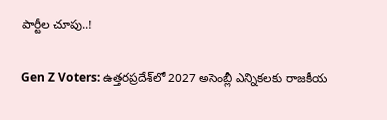పార్టీల చూపు..!

Gen Z Voters: ఉత్తరప్రదేశ్‌లో 2027 అసెంబ్లీ ఎన్నికలకు రాజకీయ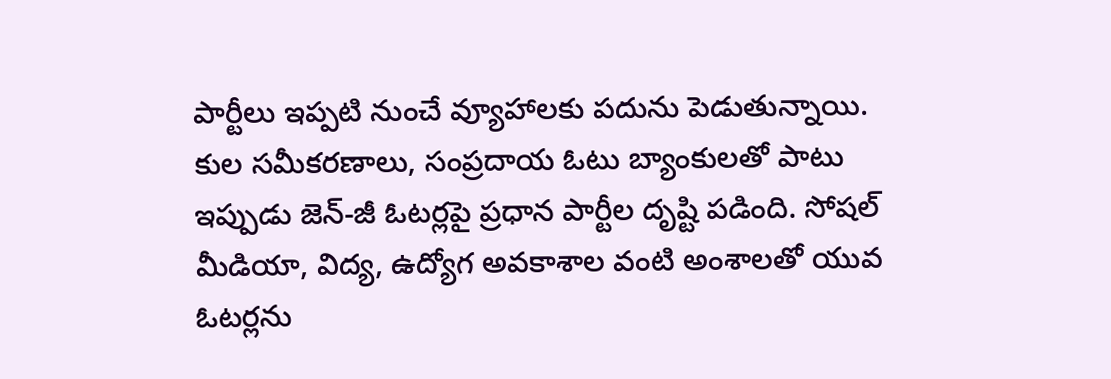పార్టీలు ఇప్పటి నుంచే వ్యూహాలకు పదును పెడుతున్నాయి. కుల సమీకరణాలు, సంప్రదాయ ఓటు బ్యాంకులతో పాటు ఇప్పుడు జెన్-జీ ఓటర్లపై ప్రధాన పార్టీల దృష్టి పడింది. సోషల్ మీడియా, విద్య, ఉద్యోగ అవకాశాల వంటి అంశాలతో యువ ఓటర్లను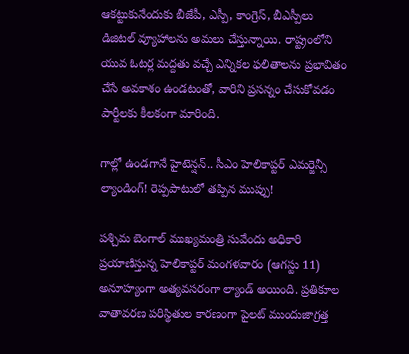ఆకట్టుకునేందుకు బీజేపీ, ఎస్పీ, కాంగ్రెస్, బీఎస్పీలు డిజిటల్ వ్యూహాలను అమలు చేస్తున్నాయి. రాష్ట్రంలోని యువ ఓటర్ల మద్దతు వచ్చే ఎన్నికల ఫలితాలను ప్రభావితం చేసే అవకాశం ఉండటంతో, వారిని ప్రసన్నం చేసుకోవడం పార్టీలకు కీలకంగా మారింది.

గాల్లో ఉండగానే హైటెన్షన్.. సీఎం హెలికాప్టర్ ఎమర్జెన్సీ ల్యాండింగ్! రెప్పపాటులో తప్పిన ముప్పు!

పశ్చిమ బెంగాల్ ముఖ్యమంత్రి సువేందు అధికారి ప్రయాణిస్తున్న హెలికాప్టర్ మంగళవారం (ఆగస్టు 11) అనూహ్యంగా అత్యవసరంగా ల్యాండ్ అయింది. ప్రతికూల వాతావరణ పరిస్థితుల కారణంగా పైలట్ ముందుజాగ్రత్త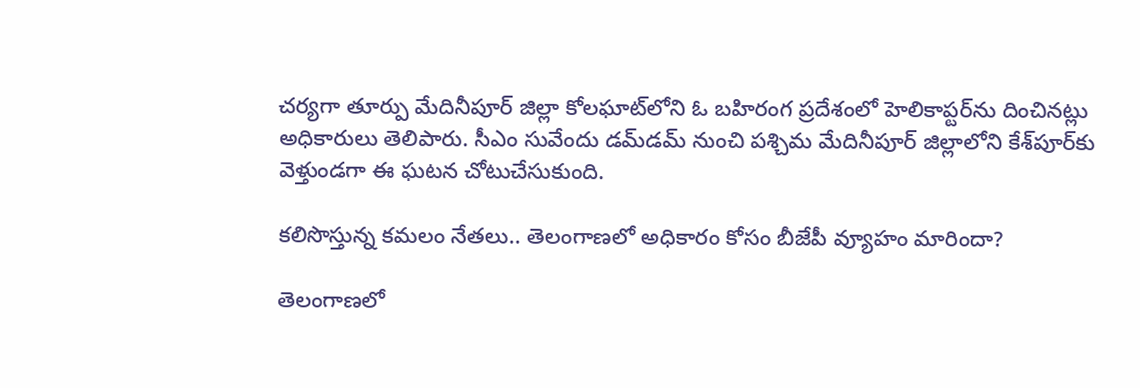చర్యగా తూర్పు మేదినీపూర్ జిల్లా కోలఘాట్‌లోని ఓ బహిరంగ ప్రదేశంలో హెలికాప్టర్‌ను దించినట్లు అధికారులు తెలిపారు. సీఎం సువేందు డమ్‌డమ్ నుంచి పశ్చిమ మేదినీపూర్ జిల్లాలోని కేశ్‌పూర్‌కు వెళ్తుండగా ఈ ఘటన చోటుచేసుకుంది.

కలిసొస్తున్న కమలం నేతలు.. తెలంగాణలో అధికారం కోసం బీజేపీ వ్యూహం మారిందా?

తెలంగాణలో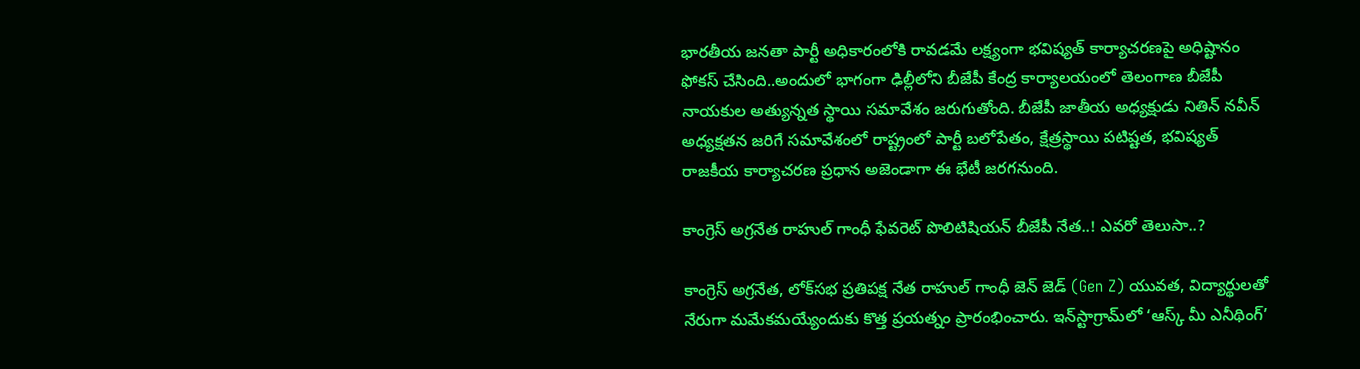భారతీయ జనతా పార్టీ అధికారంలోకి రావడమే లక్ష్యంగా భవిష్యత్ కార్యాచరణపై అధిష్టానం ఫోకస్ చేసింది..అందులో భాగంగా ఢిల్లీలోని బీజేపీ కేంద్ర కార్యాలయంలో తెలంగాణ బీజేపీ నాయకుల అత్యున్నత స్థాయి సమావేశం జరుగుతోంది. బీజేపీ జాతీయ అధ్యక్షుడు నితిన్ నవీన్ అధ్యక్షతన జరిగే సమావేశంలో రాష్ట్రంలో పార్టీ బలోపేతం, క్షేత్రస్థాయి పటిష్టత, భవిష్యత్ రాజకీయ కార్యాచరణ ప్రధాన అజెండాగా ఈ భేటీ జరగనుంది.

కాంగ్రెస్ అగ్రనేత రాహుల్ గాంధీ ఫేవరెట్ పొలిటిషియన్ బీజేపీ నేత..! ఎవరో తెలుసా..?

కాంగ్రెస్ అగ్రనేత, లోక్‌సభ ప్రతిపక్ష నేత రాహుల్ గాంధీ జెన్ జెడ్‌ (Gen Z) యువత, విద్యార్థులతో నేరుగా మమేకమయ్యేందుకు కొత్త ప్రయత్నం ప్రారంభించారు. ఇన్‌స్టాగ్రామ్‌లో ‘ఆస్క్ మీ ఎనీథింగ్’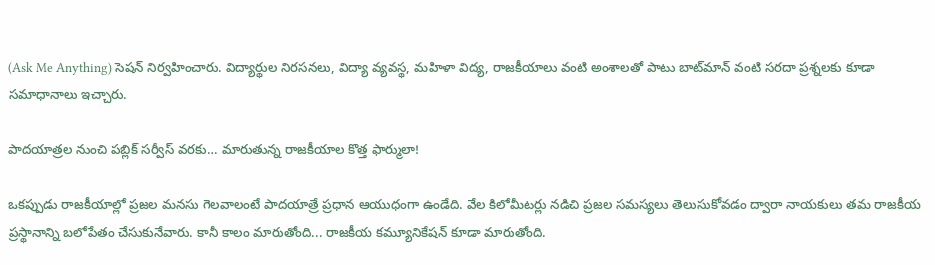(Ask Me Anything) సెషన్ నిర్వహించారు. విద్యార్థుల నిరసనలు, విద్యా వ్యవస్థ, మహిళా విద్య, రాజకీయాలు వంటి అంశాలతో పాటు బాట్‌మాన్ వంటి సరదా ప్రశ్నలకు కూడా సమాధానాలు ఇచ్చారు.

పాదయాత్రల నుంచి పబ్లిక్ సర్వీస్ వరకు… మారుతున్న రాజకీయాల కొత్త ఫార్ములా!

ఒకప్పుడు రాజకీయాల్లో ప్రజల మనసు గెలవాలంటే పాదయాత్రే ప్రధాన ఆయుధంగా ఉండేది. వేల కిలోమీటర్లు నడిచి ప్రజల సమస్యలు తెలుసుకోవడం ద్వారా నాయకులు తమ రాజకీయ ప్రస్థానాన్ని బలోపేతం చేసుకునేవారు. కానీ కాలం మారుతోంది... రాజకీయ కమ్యూనికేషన్ కూడా మారుతోంది.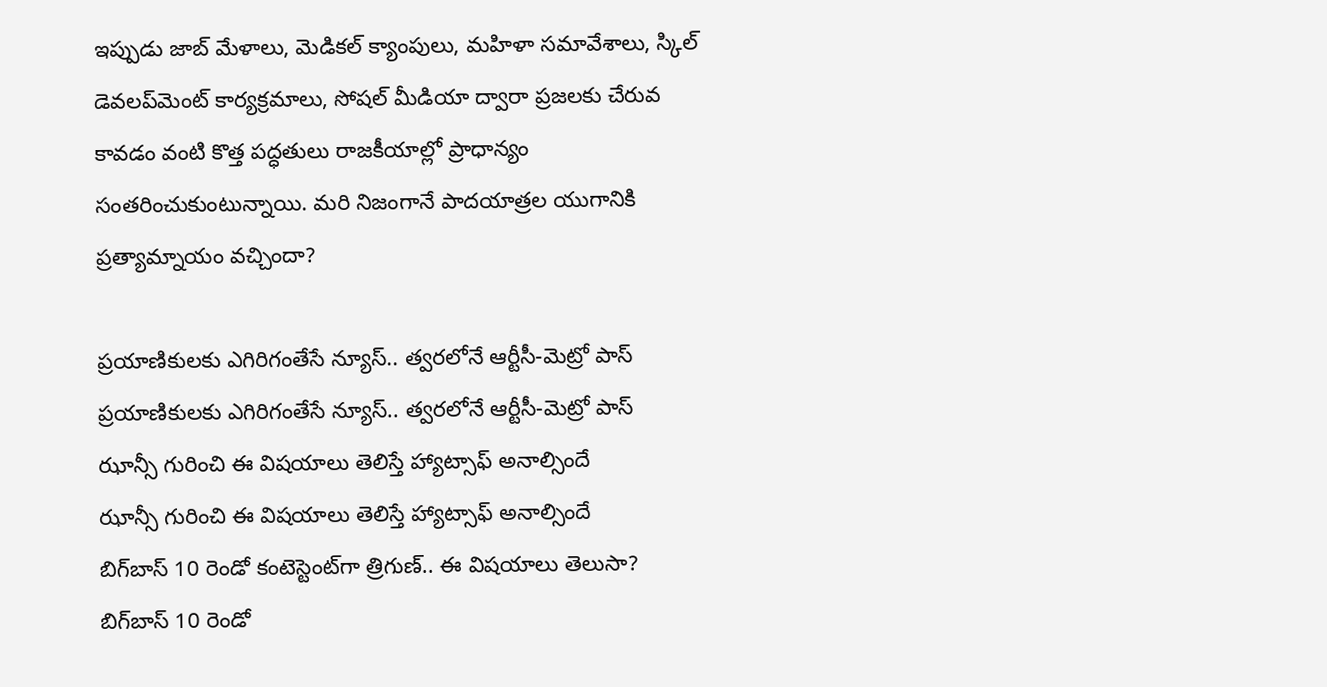ఇప్పుడు జాబ్ మేళాలు, మెడికల్ క్యాంపులు, మహిళా సమావేశాలు, స్కిల్ డెవలప్‌మెంట్ కార్యక్రమాలు, సోషల్ మీడియా ద్వారా ప్రజలకు చేరువ కావడం వంటి కొత్త పద్ధతులు రాజకీయాల్లో ప్రాధాన్యం సంతరించుకుంటున్నాయి. మరి నిజంగానే పాదయాత్రల యుగానికి ప్రత్యామ్నాయం వచ్చిందా?

ప్రయాణికులకు ఎగిరిగంతేసే న్యూస్.. త్వరలోనే ఆర్టీసీ-మెట్రో పాస్
ప్రయాణికులకు ఎగిరిగంతేసే న్యూస్.. త్వరలోనే ఆర్టీసీ-మెట్రో పాస్
ఝాన్సీ గురించి ఈ విషయాలు తెలిస్తే హ్యాట్సాఫ్ అనాల్సిందే
ఝాన్సీ గురించి ఈ విషయాలు తెలిస్తే హ్యాట్సాఫ్ అనాల్సిందే
బిగ్‌బాస్‌ 10 రెండో కంటెస్టెంట్‌గా త్రిగుణ్.. ఈ విషయాలు తెలుసా?
బిగ్‌బాస్‌ 10 రెండో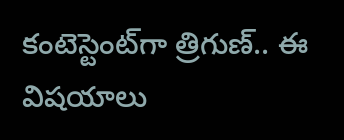కంటెస్టెంట్‌గా త్రిగుణ్.. ఈ విషయాలు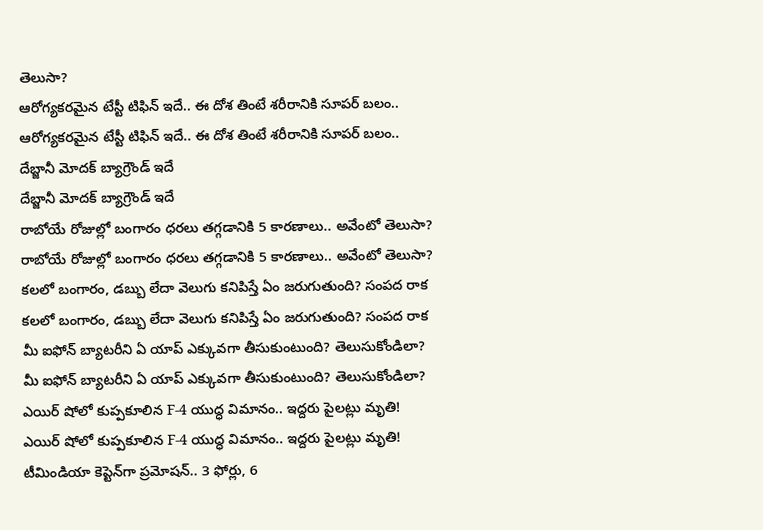తెలుసా?
ఆరోగ్యకరమైన టేస్టీ టిఫిన్ ఇదే.. ఈ దోశ తింటే శరీరానికి సూపర్ బలం..
ఆరోగ్యకరమైన టేస్టీ టిఫిన్ ఇదే.. ఈ దోశ తింటే శరీరానికి సూపర్ బలం..
దేబ్జానీ మోదక్ బ్యాగ్రౌండ్ ఇదే
దేబ్జానీ మోదక్ బ్యాగ్రౌండ్ ఇదే
రాబోయే రోజుల్లో బంగారం ధరలు తగ్గడానికి 5 కారణాలు.. అవేంటో తెలుసా?
రాబోయే రోజుల్లో బంగారం ధరలు తగ్గడానికి 5 కారణాలు.. అవేంటో తెలుసా?
కలలో బంగారం, డబ్బు లేదా వెలుగు కనిపిస్తే ఏం జరుగుతుంది? సంపద రాక
కలలో బంగారం, డబ్బు లేదా వెలుగు కనిపిస్తే ఏం జరుగుతుంది? సంపద రాక
మీ ఐఫోన్ బ్యాటరీని ఏ యాప్ ఎక్కువగా తీసుకుంటుంది? తెలుసుకోండిలా?
మీ ఐఫోన్ బ్యాటరీని ఏ యాప్ ఎక్కువగా తీసుకుంటుంది? తెలుసుకోండిలా?
ఎయిర్ షోలో కుప్పకూలిన F-4 యుద్ధ విమానం.. ఇద్దరు పైలట్లు మృతి!
ఎయిర్ షోలో కుప్పకూలిన F-4 యుద్ధ విమానం.. ఇద్దరు పైలట్లు మృతి!
టీమిండియా కెప్టెన్‌గా ప్రమోషన్.. 3 ఫోర్లు, 6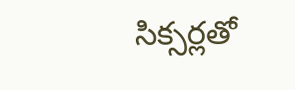సిక్సర్లతో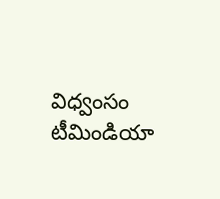విధ్వంసం
టీమిండియా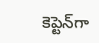కెప్టెన్‌గా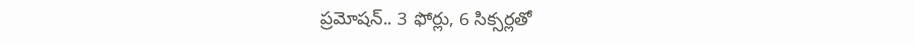ప్రమోషన్.. 3 ఫోర్లు, 6 సిక్సర్లతో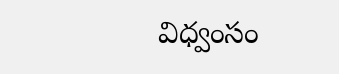విధ్వంసం